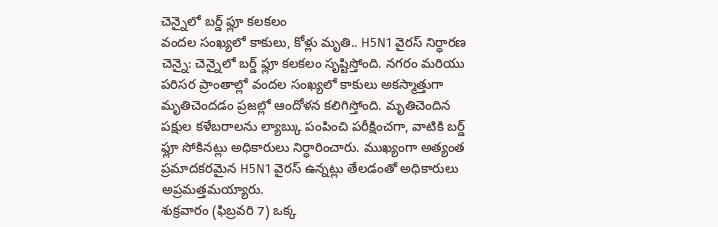చెన్నైలో బర్డ్ ఫ్లూ కలకలం
వందల సంఖ్యలో కాకులు, కోళ్లు మృతి.. H5N1 వైరస్ నిర్ధారణ
చెన్నై: చెన్నైలో బర్డ్ ఫ్లూ కలకలం సృష్టిస్తోంది. నగరం మరియు పరిసర ప్రాంతాల్లో వందల సంఖ్యలో కాకులు అకస్మాత్తుగా మృతిచెందడం ప్రజల్లో ఆందోళన కలిగిస్తోంది. మృతిచెందిన పక్షుల కళేబరాలను ల్యాబ్కు పంపించి పరీక్షించగా, వాటికి బర్డ్ ఫ్లూ సోకినట్లు అధికారులు నిర్ధారించారు. ముఖ్యంగా అత్యంత ప్రమాదకరమైన H5N1 వైరస్ ఉన్నట్లు తేలడంతో అధికారులు అప్రమత్తమయ్యారు.
శుక్రవారం (ఫిబ్రవరి 7) ఒక్క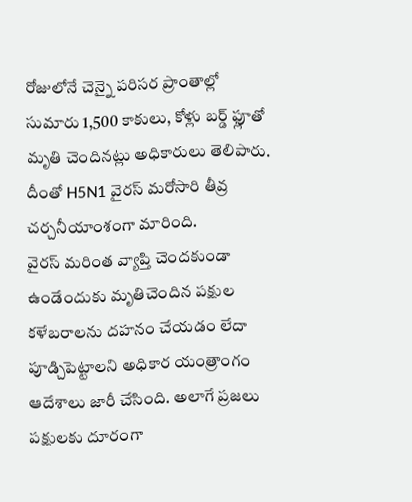రోజులోనే చెన్నై పరిసర ప్రాంతాల్లో సుమారు 1,500 కాకులు, కోళ్లు బర్డ్ ఫ్లూతో మృతి చెందినట్లు అధికారులు తెలిపారు. దీంతో H5N1 వైరస్ మరోసారి తీవ్ర చర్చనీయాంశంగా మారింది.
వైరస్ మరింత వ్యాప్తి చెందకుండా ఉండేందుకు మృతిచెందిన పక్షుల కళేబరాలను దహనం చేయడం లేదా పూడ్చిపెట్టాలని అధికార యంత్రాంగం ఆదేశాలు జారీ చేసింది. అలాగే ప్రజలు పక్షులకు దూరంగా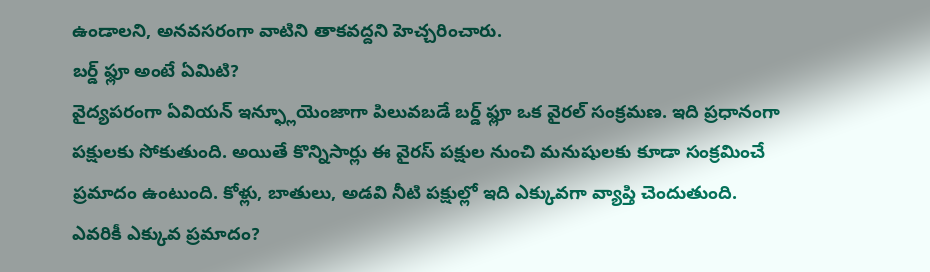ఉండాలని, అనవసరంగా వాటిని తాకవద్దని హెచ్చరించారు.
బర్డ్ ఫ్లూ అంటే ఏమిటి?
వైద్యపరంగా ఏవియన్ ఇన్ఫ్లూయెంజాగా పిలువబడే బర్డ్ ఫ్లూ ఒక వైరల్ సంక్రమణ. ఇది ప్రధానంగా పక్షులకు సోకుతుంది. అయితే కొన్నిసార్లు ఈ వైరస్ పక్షుల నుంచి మనుషులకు కూడా సంక్రమించే ప్రమాదం ఉంటుంది. కోళ్లు, బాతులు, అడవి నీటి పక్షుల్లో ఇది ఎక్కువగా వ్యాప్తి చెందుతుంది.
ఎవరికీ ఎక్కువ ప్రమాదం?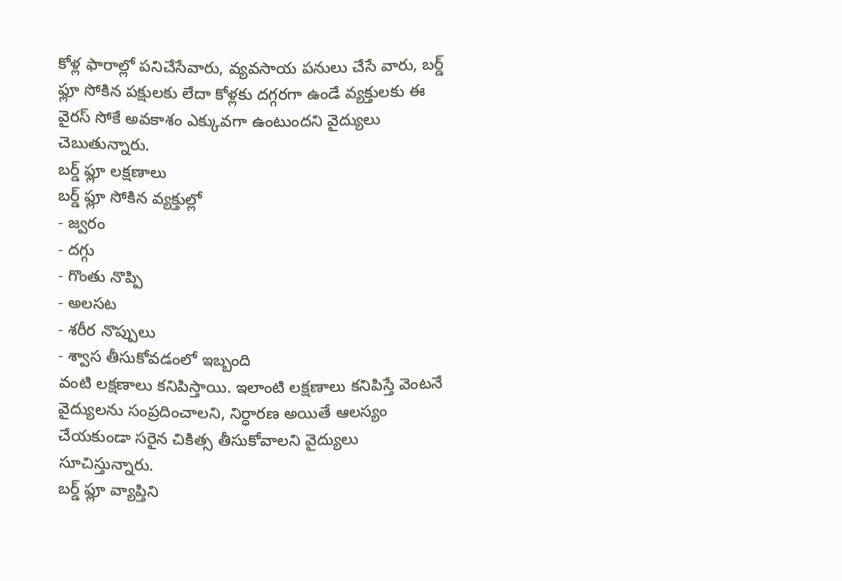కోళ్ల ఫారాల్లో పనిచేసేవారు, వ్యవసాయ పనులు చేసే వారు, బర్డ్ ఫ్లూ సోకిన పక్షులకు లేదా కోళ్లకు దగ్గరగా ఉండే వ్యక్తులకు ఈ వైరస్ సోకే అవకాశం ఎక్కువగా ఉంటుందని వైద్యులు చెబుతున్నారు.
బర్డ్ ఫ్లూ లక్షణాలు
బర్డ్ ఫ్లూ సోకిన వ్యక్తుల్లో
- జ్వరం
- దగ్గు
- గొంతు నొప్పి
- అలసట
- శరీర నొప్పులు
- శ్వాస తీసుకోవడంలో ఇబ్బంది
వంటి లక్షణాలు కనిపిస్తాయి. ఇలాంటి లక్షణాలు కనిపిస్తే వెంటనే వైద్యులను సంప్రదించాలని, నిర్ధారణ అయితే ఆలస్యం చేయకుండా సరైన చికిత్స తీసుకోవాలని వైద్యులు సూచిస్తున్నారు.
బర్డ్ ఫ్లూ వ్యాప్తిని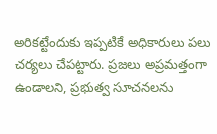అరికట్టేందుకు ఇప్పటికే అధికారులు పలు చర్యలు చేపట్టారు. ప్రజలు అప్రమత్తంగా ఉండాలని, ప్రభుత్వ సూచనలను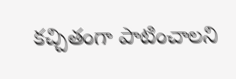కచ్చితంగా పాటించాలని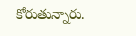కోరుతున్నారు.